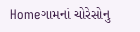Homeગામનાં ચોરેસોનુ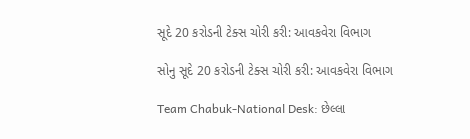સૂદે 20 કરોડની ટેક્સ ચોરી કરી: આવકવેરા વિભાગ

સોનુ સૂદે 20 કરોડની ટેક્સ ચોરી કરી: આવકવેરા વિભાગ

Team Chabuk-National Desk: છેલ્લા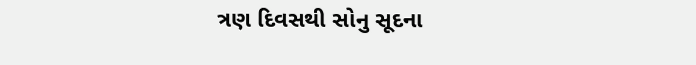ત્રણ દિવસથી સોનુ સૂદના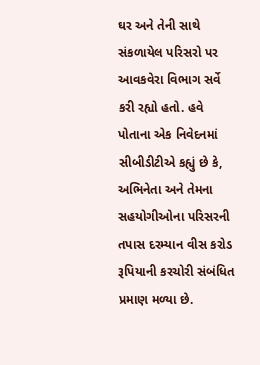ઘર અને તેની સાથે સંકળાયેલ પરિસરો પર આવકવેરા વિભાગ સર્વે કરી રહ્યો હતો. હવે પોતાના એક નિવેદનમાં સીબીડીટીએ કહ્યું છે કે, અભિનેતા અને તેમના સહયોગીઓના પરિસરની તપાસ દરમ્યાન વીસ કરોડ રૂપિયાની કરચોરી સંબંધિત પ્રમાણ મળ્યા છે.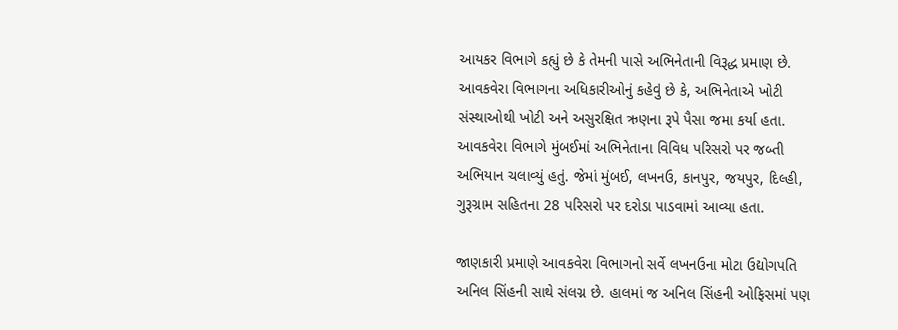આયકર વિભાગે કહ્યું છે કે તેમની પાસે અભિનેતાની વિરૂદ્ધ પ્રમાણ છે. આવકવેરા વિભાગના અધિકારીઓનું કહેવું છે કે, અભિનેતાએ ખોટી સંસ્થાઓથી ખોટી અને અસુરક્ષિત ઋણના રૂપે પૈસા જમા કર્યા હતા. આવકવેરા વિભાગે મુંબઈમાં અભિનેતાના વિવિધ પરિસરો પર જબ્તી અભિયાન ચલાવ્યું હતું. જેમાં મુંબઈ, લખનઉ, કાનપુર, જયપુર, દિલ્હી, ગુરૂગ્રામ સહિતના 28 પરિસરો પર દરોડા પાડવામાં આવ્યા હતા.

જાણકારી પ્રમાણે આવકવેરા વિભાગનો સર્વે લખનઉના મોટા ઉદ્યોગપતિ અનિલ સિંહની સાથે સંલગ્ન છે. હાલમાં જ અનિલ સિંહની ઓફિસમાં પણ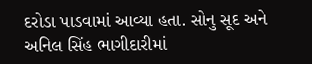દરોડા પાડવામાં આવ્યા હતા. સોનુ સૂદ અને અનિલ સિંહ ભાગીદારીમાં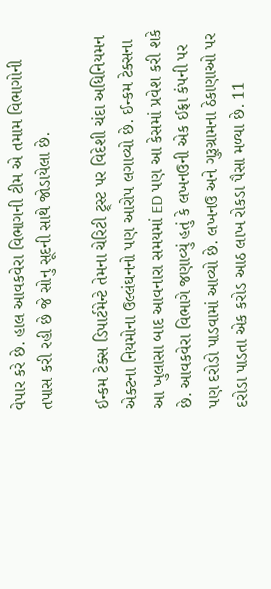વેપાર કરે છે. હાલ આવકવેરા વિભાગની ટીમ એ તમામ વિભાગોની તપાસ કરી રહી છે જે સોનુ સૂદની સાથે જોડાયેલા છે.

ઈન્કમ ટેક્સ ડિપાર્ટમેન્ટે તેમના ચેરિટી ટ્ર્સ્ટ પર વિદેશી ચંદા અધિનિયમન એક્ટના નિયમોના ઉલ્લંઘનનો પણ આરોપ લગાવ્યો છે. ઈન્કમ ટેક્સના આ ખુલાસા બાદ આવનારા સમયમાં ED પણ આ કેસમાં પ્રવેશ કરી શકે છે. આવકવેરા વિભાગે જણાવ્યું હતું કે લખનઉની એક ઈફ્રા કંપની પર પણ દરોડો પાડવામાં આવ્યો છે. લખનઉ અને ગુરૂગ્રામના ઠેકાણાઓ પર દરોડા પાડતા એક કરોડ આઠ લાખ રોકડા પૈસા મળ્યા છે. 11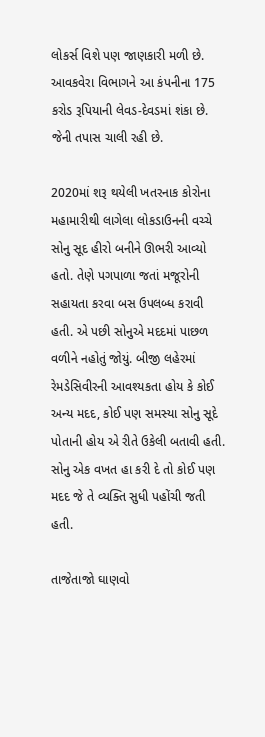લોકર્સ વિશે પણ જાણકારી મળી છે. આવકવેરા વિભાગને આ કંપનીના 175 કરોડ રૂપિયાની લેવડ-દેવડમાં શંકા છે. જેની તપાસ ચાલી રહી છે.

2020માં શરૂ થયેલી ખતરનાક કોરોના મહામારીથી લાગેલા લોકડાઉનની વચ્ચે સોનુ સૂદ હીરો બનીને ઊભરી આવ્યો હતો. તેણે પગપાળા જતાં મજૂરોની સહાયતા કરવા બસ ઉપલબ્ધ કરાવી હતી. એ પછી સોનુએ મદદમાં પાછળ વળીને નહોતું જોયું. બીજી લહેરમાં રેમડેસિવીરની આવશ્યકતા હોય કે કોઈ અન્ય મદદ, કોઈ પણ સમસ્યા સોનુ સૂદે પોતાની હોય એ રીતે ઉકેલી બતાવી હતી. સોનુ એક વખત હા કરી દે તો કોઈ પણ મદદ જે તે વ્યક્તિ સુધી પહોંચી જતી હતી.

તાજેતાજો ઘાણવો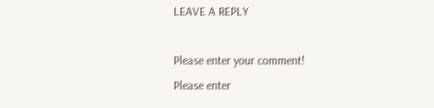LEAVE A REPLY

Please enter your comment!
Please enter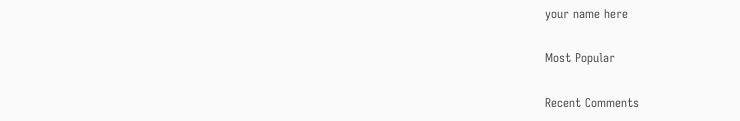your name here

Most Popular

Recent Comments